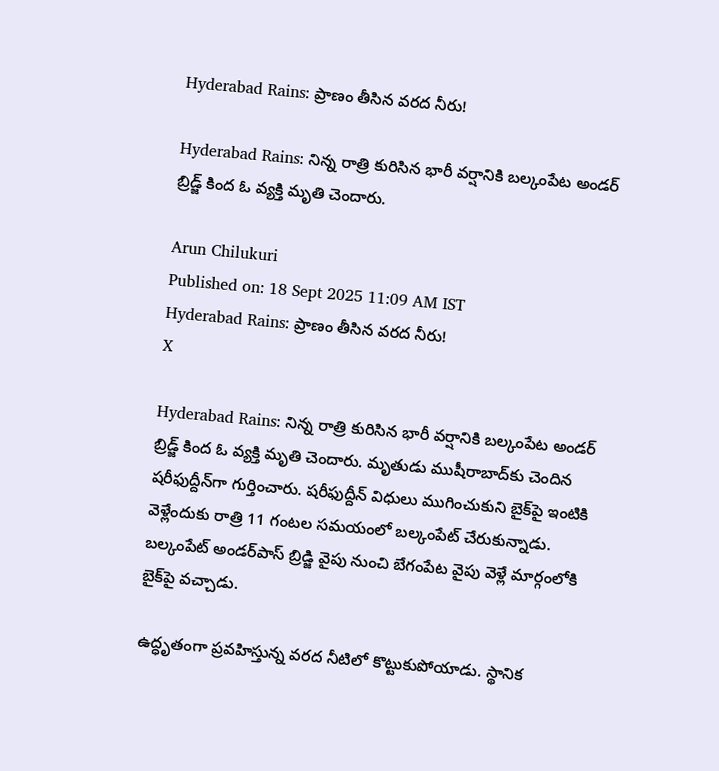Hyderabad Rains: ప్రాణం తీసిన వరద నీరు!

Hyderabad Rains: నిన్న రాత్రి కురిసిన భారీ వర్షానికి బల్కంపేట అండర్ బ్రిడ్జ్ కింద ఓ వ్యక్తి మృతి చెందారు.

Arun Chilukuri
Published on: 18 Sept 2025 11:09 AM IST
Hyderabad Rains: ప్రాణం తీసిన వరద నీరు!
X

Hyderabad Rains: నిన్న రాత్రి కురిసిన భారీ వర్షానికి బల్కంపేట అండర్ బ్రిడ్జ్ కింద ఓ వ్యక్తి మృతి చెందారు. మృతుడు ముషీరాబాద్‌కు చెందిన షరీఫుద్దీన్‌గా గుర్తించారు. షరీఫుద్దీన్ విధులు ముగించుకుని బైక్‌పై ఇంటికి వెళ్లేందుకు రాత్రి 11 గంటల సమయంలో బల్కంపేట్ చేరుకున్నాడు. బల్కంపేట్ అండర్‌పాస్ బ్రిడ్జి వైపు నుంచి బేగంపేట వైపు వెళ్లే మార్గంలోకి బైక్‌పై వచ్చాడు.

ఉద్ధృతంగా ప్రవహిస్తున్న వరద నీటిలో కొట్టుకుపోయాడు. స్థానిక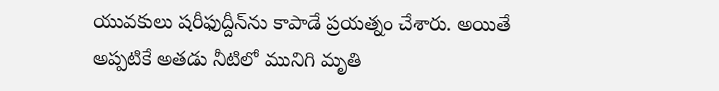యువకులు షరీఫుద్దీన్‌ను కాపాడే ప్రయత్నం చేశారు. అయితే అప్పటికే అతడు నీటిలో మునిగి మృతి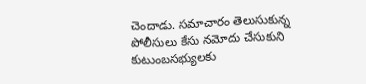చెందాడు. సమాచారం తెలుసుకున్న పోలీసులు కేసు నమోదు చేసుకుని కుటుంబసభ్యులకు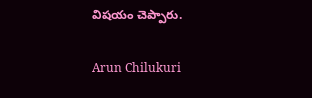విషయం చెప్పారు.

Arun Chilukuri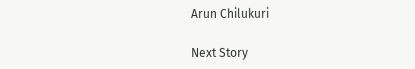Arun Chilukuri

Next Story